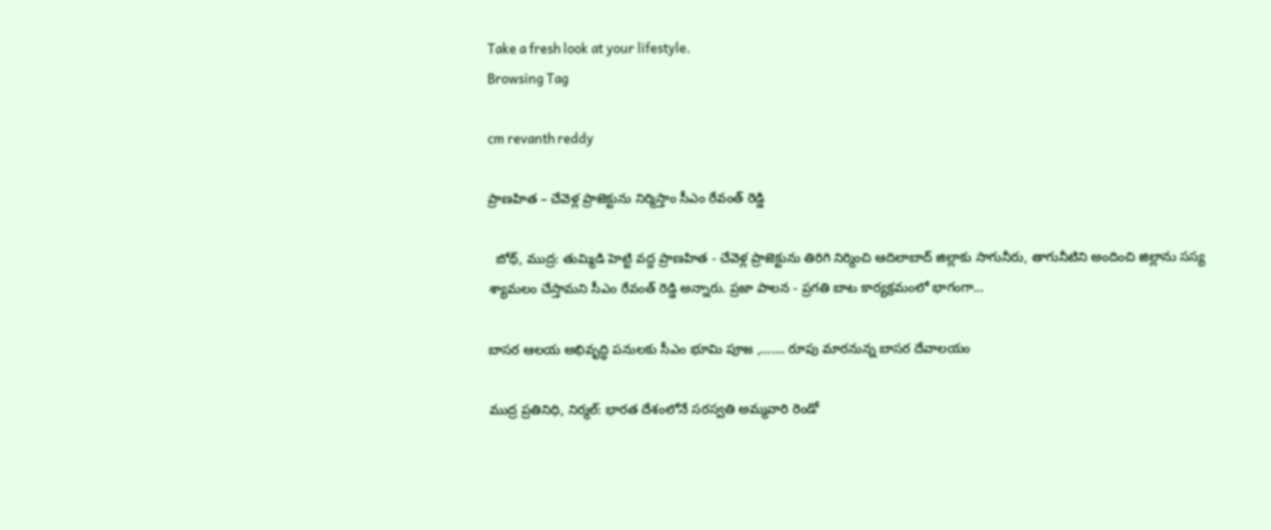Take a fresh look at your lifestyle.
Browsing Tag

cm revanth reddy

ప్రాణహిత – చేవెళ్ల ప్రాజెక్టును నిర్మిస్తాం సీఎం రేవంత్ రెడ్డి

  బోథ్, ముద్ర: తుమ్మిడి హెట్టి వద్ద ప్రాణహిత - చేవెళ్ల ప్రాజెక్టును తిరిగి నిర్మించి ఆదిలాబాద్ జిల్లాకు సాగునీరు, తాగునీటిని అందించి జిల్లాను సస్య శ్యామలం చేస్తామని సీఎం రేవంత్ రెడ్డి అన్నారు. ప్రజా పాలన - ప్రగతి బాట కార్యక్రమంలో భాగంగా…

బాసర ఆలయ అభివృద్ధి పనులకు సీఎం భూమి పూజ ,……. రూపు మారనున్న బాసర దేవాలయం

ముద్ర ప్రతినిధి, నిర్మల్: భారత దేశంలోనే సరస్వతి అమ్మవారి రెండో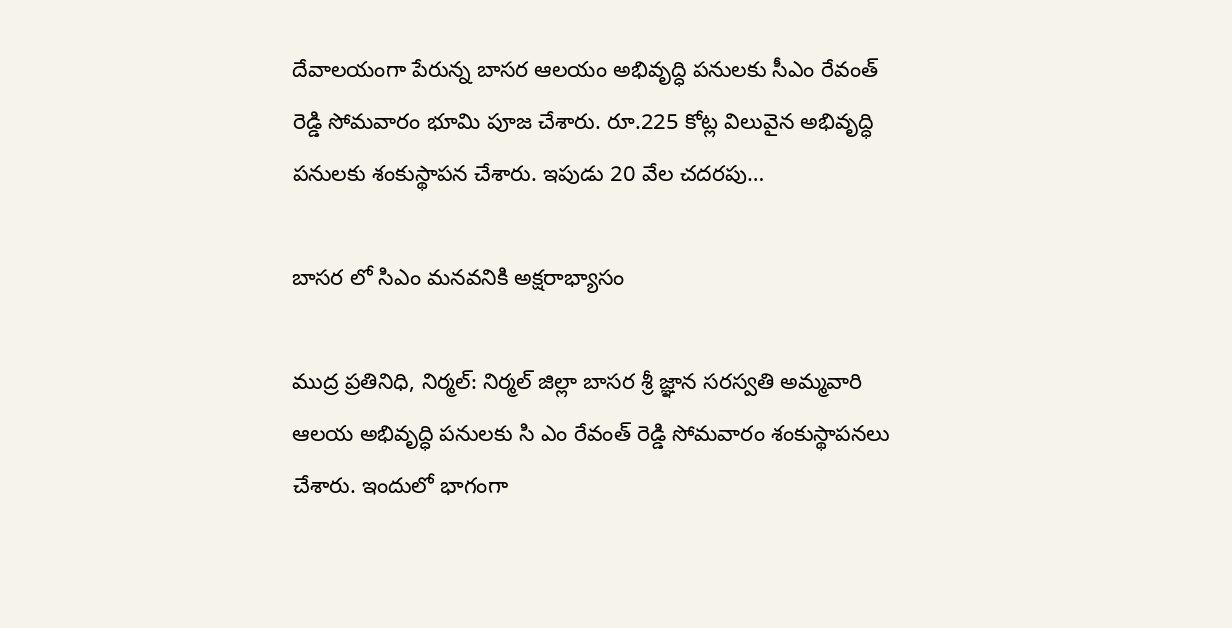దేవాలయంగా పేరున్న బాసర ఆలయం అభివృద్ధి పనులకు సీఎం రేవంత్ రెడ్డి సోమవారం భూమి పూజ చేశారు. రూ.225 కోట్ల విలువైన అభివృద్ధి పనులకు శంకుస్థాపన చేశారు. ఇపుడు 20 వేల చదరపు…

బాసర లో సిఎం మనవనికి అక్షరాభ్యాసం

ముద్ర ప్రతినిధి, నిర్మల్: నిర్మల్ జిల్లా బాసర శ్రీ జ్ఞాన సరస్వతి అమ్మవారి ఆలయ అభివృద్ధి పనులకు సి ఎం రేవంత్ రెడ్డి సోమవారం శంకుస్థాపనలు చేశారు. ఇందులో భాగంగా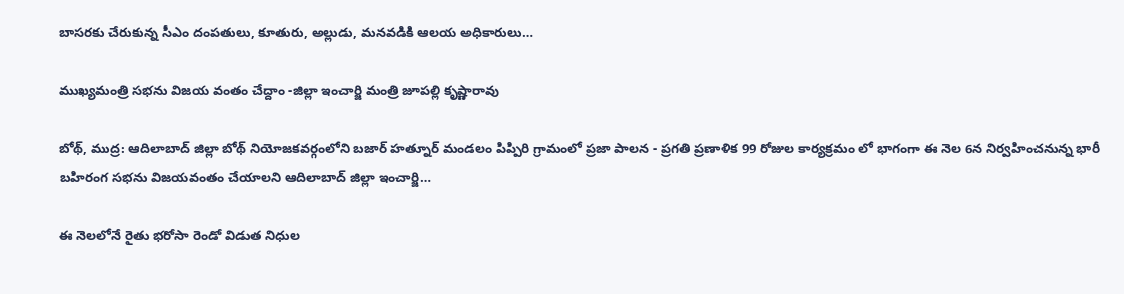బాసరకు చేరుకున్న సీఎం దంపతులు, కూతురు, అల్లుడు, మనవడికి ఆలయ అధికారులు…

ముఖ్యమంత్రి సభను విజయ వంతం చేద్దాం -జిల్లా ఇంచార్జి మంత్రి జూపల్లి కృష్ణారావు

బోథ్, ముద్ర: ఆదిలాబాద్ జిల్లా బోథ్ నియోజకవర్గంలోని బజార్ హత్నూర్ మండలం పిప్పిరి గ్రామంలో ప్రజా పాలన - ప్రగతి ప్రణాళిక 99 రోజుల కార్యక్రమం లో భాగంగా ఈ నెల 6న నిర్వహించనున్న భారీ బహిరంగ సభను విజయవంతం చేయాలని ఆదిలాబాద్ జిల్లా ఇంచార్జి…

ఈ నెలలోనే రైతు భరోసా రెండో విడుత నిధుల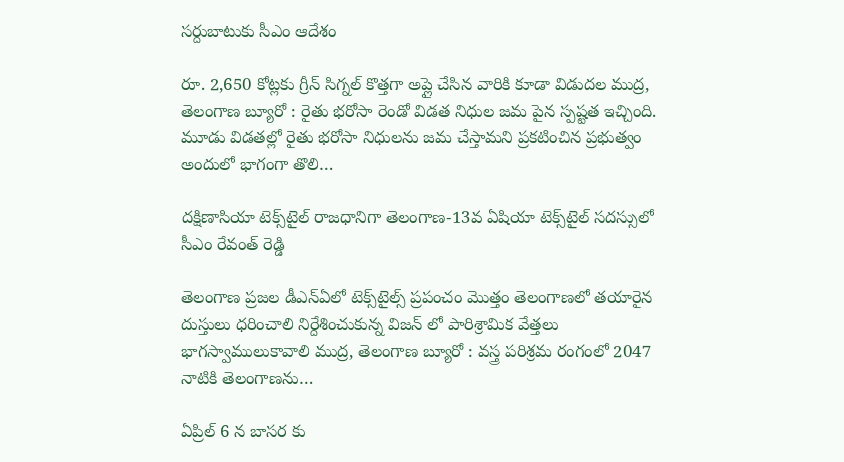సర్దుబాటుకు సీఎం ఆదేశం

రూ. 2,650 కోట్లకు గ్రీన్ సిగ్నల్ కొత్తగా అప్లై చేసిన వారికి కూడా విడుదల ముద్ర, తెలంగాణ బ్యూరో : రైతు భరోసా రెండో విడత నిధుల జమ పైన స్పష్టత ఇచ్చింది. మూడు విడతల్లో రైతు భరోసా నిధులను జమ చేస్తామని ప్రకటించిన ప్రభుత్వం అందులో భాగంగా తొలి…

దక్షిణాసియా టెక్స్‌టైల్ రాజధానిగా తెలంగాణ-13వ ఏషియా టెక్స్‌టైల్ సదస్సులో సీఎం రేవంత్ రెడ్డి

తెలంగాణ ప్రజల డీఎన్ఏలో టెక్స్‌టైల్స్ ప్రపంచం మొత్తం తెలంగాణలో తయారైన దుస్తులు ధరించాలి నిర్దేశించుకున్న విజన్‌ లో పారిశ్రామిక వేత్తలు భాగస్వాములుకావాలి ముద్ర, తెలంగాణ బ్యూరో : వస్త్ర పరిశ్రమ రంగంలో 2047 నాటికి తెలంగాణను…

ఏప్రిల్ 6 న బాసర కు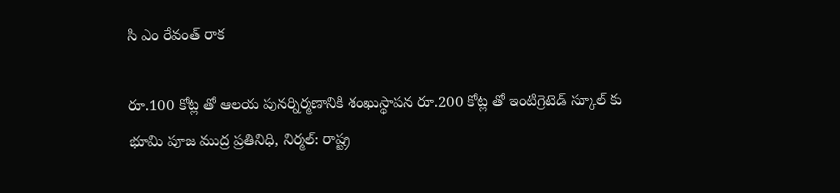సి ఎం రేవంత్ రాక

రూ.100 కోట్ల తో ఆలయ పునర్నిర్మణానికి శంఖుస్థాపన రూ.200 కోట్ల తో ఇంటిగ్రెటెడ్ స్కూల్ కు భూమి పూజ ముద్ర ప్రతినిధి, నిర్మల్: రాష్ట్ర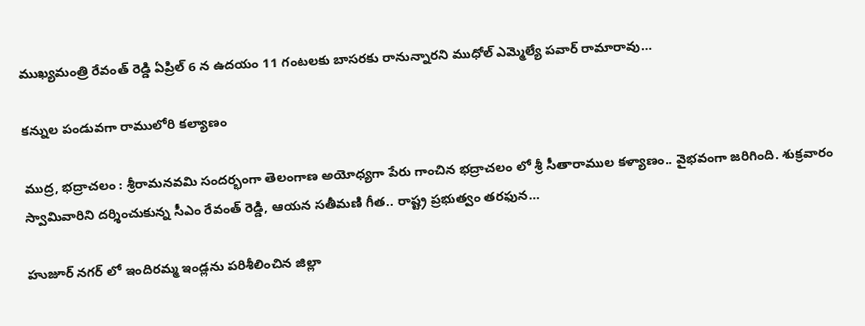ముఖ్యమంత్రి రేవంత్ రెడ్డి ఏప్రిల్ 6 న ఉదయం 11 గంటలకు బాసరకు రానున్నారని ముధోల్ ఎమ్మెల్యే పవార్ రామారావు…

కన్నుల పండువగా రాములోరి కల్యాణం

ముద్ర, భద్రాచలం : శ్రీరామనవమి సందర్భంగా తెలంగాణ అయోధ్యగా పేరు గాంచిన భద్రాచలం లో శ్రీ సీతారాముల కళ్యాణం.. వైభవంగా జరిగింది. శుక్రవారం స్వామివారిని దర్శించుకున్న సీఎం రేవంత్‌ రెడ్డి, ఆయన సతీమణి గీత.. రాష్ట్ర ప్రభుత్వం తరఫున…

హుజూర్ నగర్ లో ఇందిరమ్మ ఇండ్లను పరిశీలించిన జిల్లా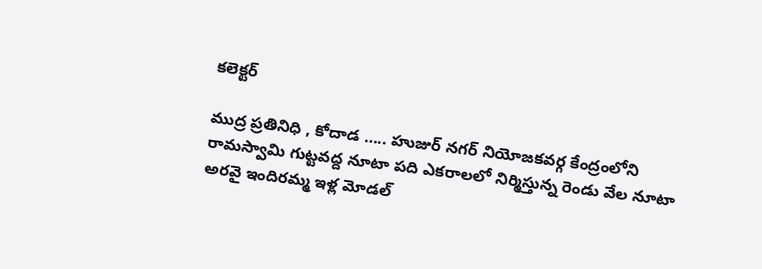కలెక్టర్

ముద్ర ప్రతినిధి , కోదాడ ….. హుజుర్ నగర్ నియోజకవర్గ కేంద్రంలోని రామస్వామి గుట్టవద్ద నూటా పది ఎకరాలలో నిర్మిస్తున్న రెండు వేల నూటా అరవై ఇందిరమ్మ ఇళ్ల మోడల్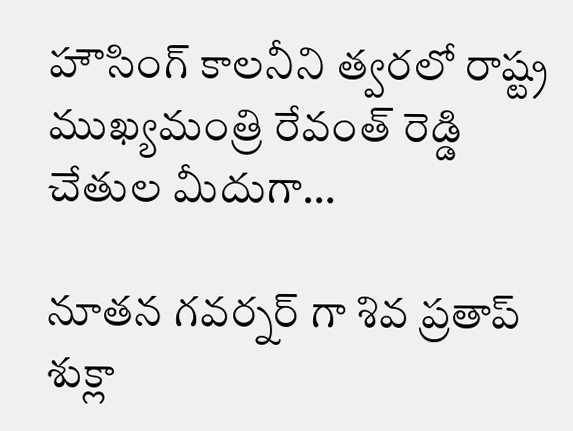హౌసింగ్ కాలనీని త్వరలో రాష్ట్ర ముఖ్యమంత్రి రేవంత్ రెడ్డి చేతుల మీదుగా…

నూతన గవర్నర్ గా శివ ప్రతాప్ శుక్లా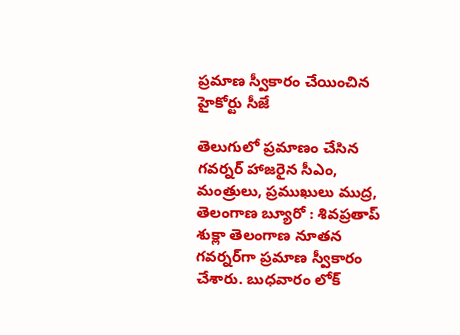ప్రమాణ స్వీకారం చేయించిన హైకోర్టు సీజే

తెలుగులో ప్రమాణం చేసిన గవర్నర్ హాజరైన సీఎం, మంత్రులు, ప్రముఖులు ముద్ర, తెలంగాణ బ్యూరో : శివప్రతాప్ శుక్లా తెలంగాణ నూతన గవర్నర్‌గా ప్రమాణ స్వీకారం చేశారు. బుధవారం లోక్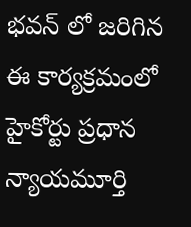భవన్ లో జరిగిన ఈ కార్యక్రమంలో హైకోర్టు ప్రధాన న్యాయమూర్తి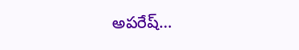అపరేష్…